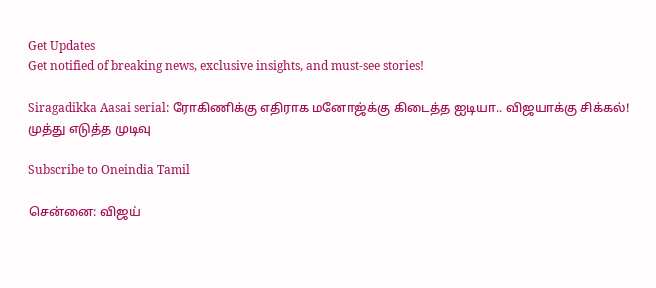Get Updates
Get notified of breaking news, exclusive insights, and must-see stories!

Siragadikka Aasai serial: ரோகிணிக்கு எதிராக மனோஜ்க்கு கிடைத்த ஐடியா.. விஜயாக்கு சிக்கல்! முத்து எடுத்த முடிவு

Subscribe to Oneindia Tamil

சென்னை: விஜய்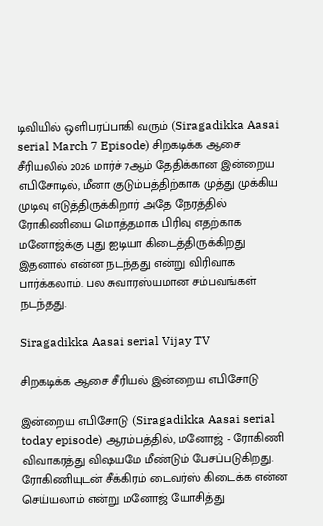டிவியில் ஒளிபரப்பாகி வரும் (Siragadikka Aasai serial March 7 Episode) சிறகடிக்க ஆசை சீரியலில் 2026 மார்ச் 7ஆம் தேதிக்கான இன்றைய எபிசோடில், மீனா குடும்பத்திற்காக முத்து முக்கிய முடிவு எடுத்திருக்கிறார் அதே நேரத்தில் ரோகிணியை மொத்தமாக பிரிவு எதற்காக மனோஜ்க்கு புது ஐடியா கிடைத்திருக்கிறது இதனால் என்ன நடந்தது என்று விரிவாக பார்க்கலாம். பல சுவாரஸ்யமான சம்பவங்கள் நடந்தது.

Siragadikka Aasai serial Vijay TV

சிறகடிக்க ஆசை சீரியல் இன்றைய எபிசோடு

இன்றைய எபிசோடு (Siragadikka Aasai serial today episode) ஆரம்பத்தில், மனோஜ் - ரோகிணி விவாகரத்து விஷயமே மீண்டும் பேசப்படுகிறது. ரோகிணியுடன் சீக்கிரம் டைவர்ஸ் கிடைக்க என்ன செய்யலாம் என்று மனோஜ் யோசித்து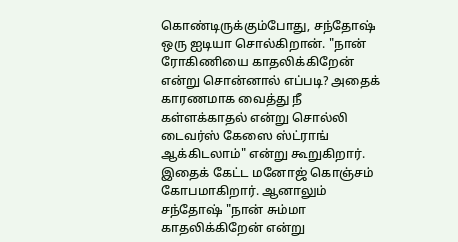கொண்டிருக்கும்போது, சந்தோஷ் ஒரு ஐடியா சொல்கிறான். "நான் ரோகிணியை காதலிக்கிறேன் என்று சொன்னால் எப்படி? அதைக் காரணமாக வைத்து நீ கள்ளக்காதல் என்று சொல்லி டைவர்ஸ் கேஸை ஸ்ட்ராங் ஆக்கிடலாம்" என்று கூறுகிறார். இதைக் கேட்ட மனோஜ் கொஞ்சம் கோபமாகிறார். ஆனாலும் சந்தோஷ் "நான் சும்மா காதலிக்கிறேன் என்று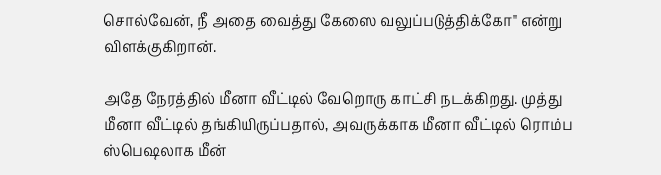சொல்வேன், நீ அதை வைத்து கேஸை வலுப்படுத்திக்கோ" என்று விளக்குகிறான்.

அதே நேரத்தில் மீனா வீட்டில் வேறொரு காட்சி நடக்கிறது. முத்து மீனா வீட்டில் தங்கியிருப்பதால், அவருக்காக மீனா வீட்டில் ரொம்ப ஸ்பெஷலாக மீன்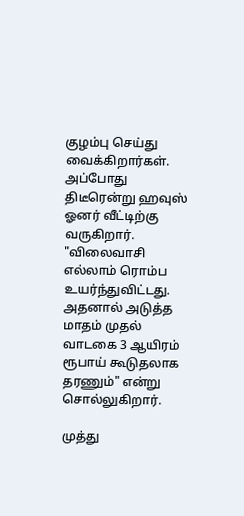குழம்பு செய்து வைக்கிறார்கள். அப்போது திடீரென்று ஹவுஸ் ஓனர் வீட்டிற்கு வருகிறார். "விலைவாசி எல்லாம் ரொம்ப உயர்ந்துவிட்டது. அதனால் அடுத்த மாதம் முதல் வாடகை 3 ஆயிரம் ரூபாய் கூடுதலாக தரணும்" என்று சொல்லுகிறார்.

முத்து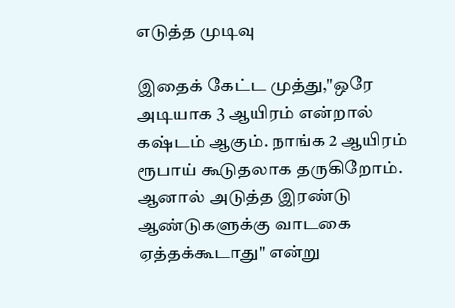எடுத்த முடிவு

இதைக் கேட்ட முத்து,"ஒரே அடியாக 3 ஆயிரம் என்றால் கஷ்டம் ஆகும். நாங்க 2 ஆயிரம் ரூபாய் கூடுதலாக தருகிறோம். ஆனால் அடுத்த இரண்டு ஆண்டுகளுக்கு வாடகை ஏத்தக்கூடாது" என்று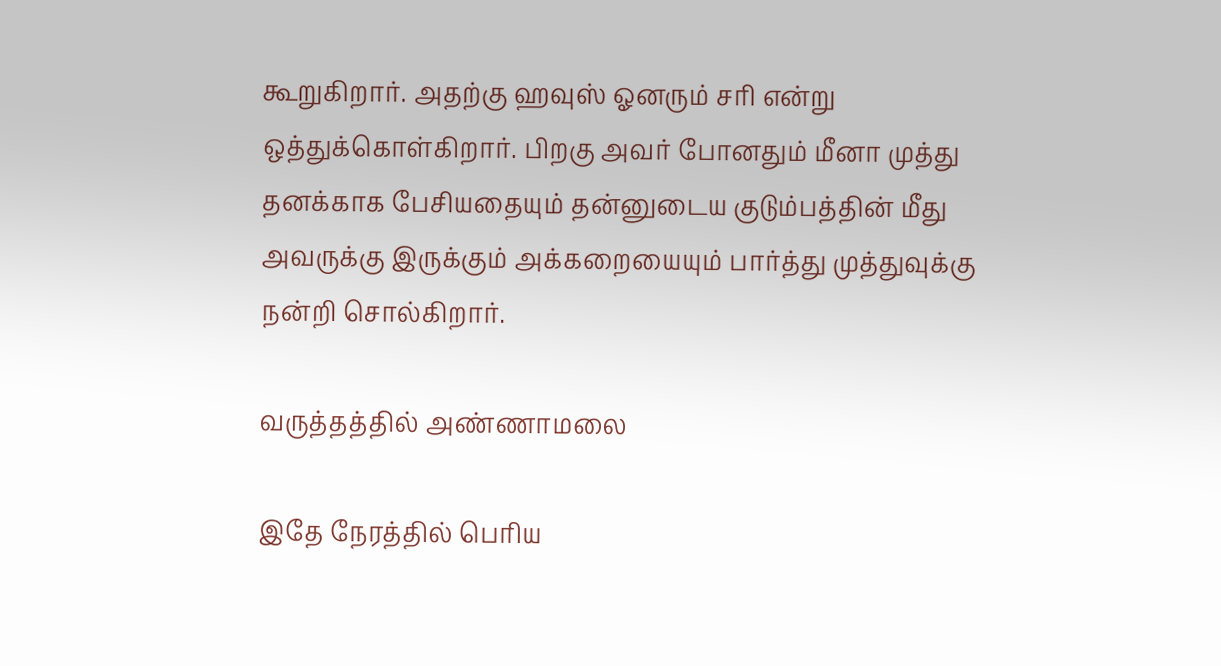கூறுகிறார். அதற்கு ஹவுஸ் ஓனரும் சரி என்று ஒத்துக்கொள்கிறார். பிறகு அவர் போனதும் மீனா முத்து தனக்காக பேசியதையும் தன்னுடைய குடும்பத்தின் மீது அவருக்கு இருக்கும் அக்கறையையும் பார்த்து முத்துவுக்கு நன்றி சொல்கிறார்.

வருத்தத்தில் அண்ணாமலை

இதே நேரத்தில் பெரிய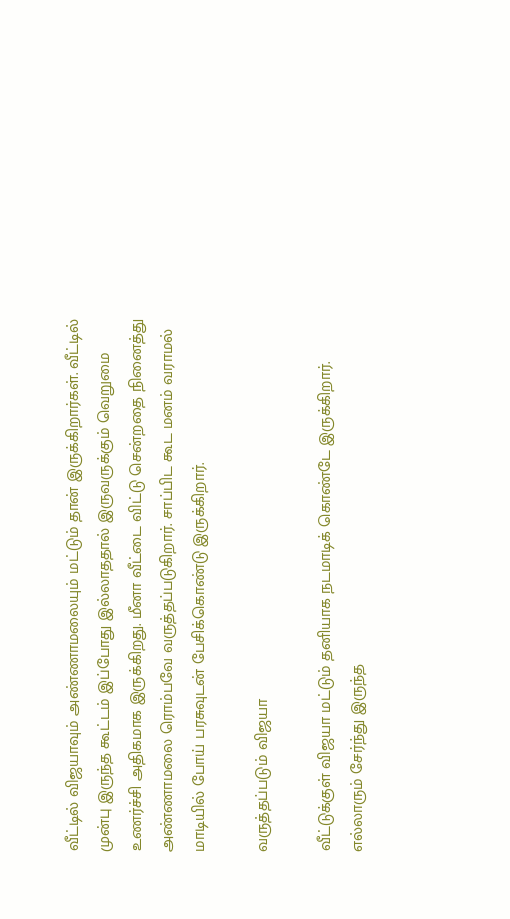வீட்டில் விஜயாவும் அண்ணாமலையும் மட்டும் தான் இருக்கிறார்கள். வீட்டில் முன்பு இருந்த கூட்டம் இப்போது இல்லாததால் இருவருக்கும் வெறுமை உணர்ச்சி அதிகமாக இருக்கிறது. மீனா வீட்டை விட்டு சென்றதை நினைத்து அண்ணாமலை ரொம்பவே வருத்தப்படுகிறார். சாப்பிட கூட மனம் வராமல் மாடியில் போய் பரசுவுடன் பேசிக்கொண்டு இருக்கிறார்.

வருத்தப்படும் விஜயா

வீட்டுக்குள் விஜயா மட்டும் தனியாக நடமாடிக் கொண்டே இருக்கிறார். எல்லாரும் சேர்ந்து இருந்த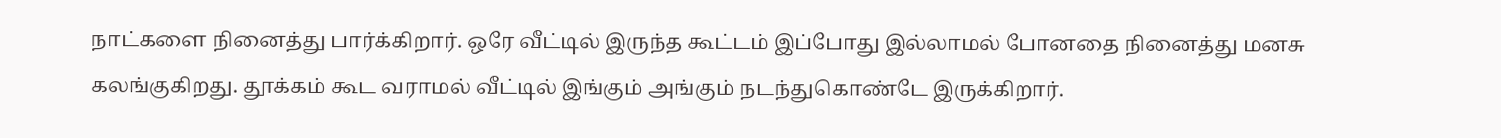நாட்களை நினைத்து பார்க்கிறார். ஒரே வீட்டில் இருந்த கூட்டம் இப்போது இல்லாமல் போனதை நினைத்து மனசு கலங்குகிறது. தூக்கம் கூட வராமல் வீட்டில் இங்கும் அங்கும் நடந்துகொண்டே இருக்கிறார்.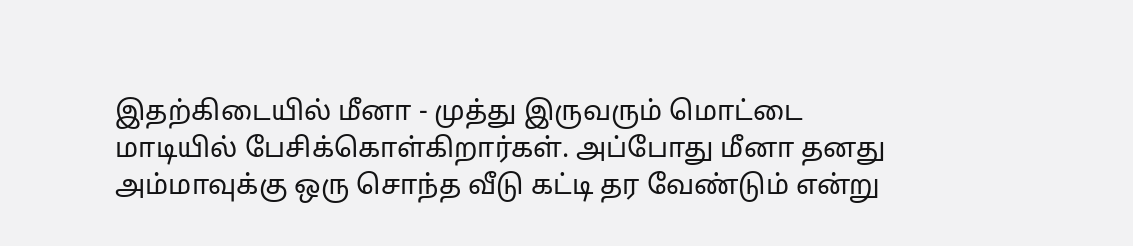இதற்கிடையில் மீனா - முத்து இருவரும் மொட்டை மாடியில் பேசிக்கொள்கிறார்கள். அப்போது மீனா தனது அம்மாவுக்கு ஒரு சொந்த வீடு கட்டி தர வேண்டும் என்று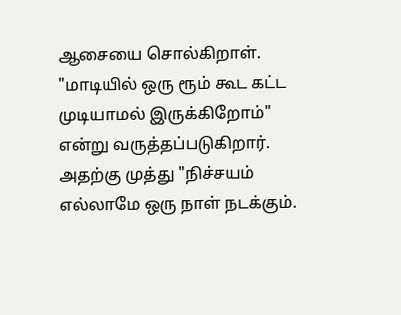ஆசையை சொல்கிறாள். "மாடியில் ஒரு ரூம் கூட கட்ட முடியாமல் இருக்கிறோம்" என்று வருத்தப்படுகிறார். அதற்கு முத்து "நிச்சயம் எல்லாமே ஒரு நாள் நடக்கும்.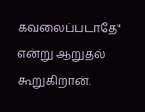கவலைப்படாதே" என்று ஆறுதல் கூறுகிறான்.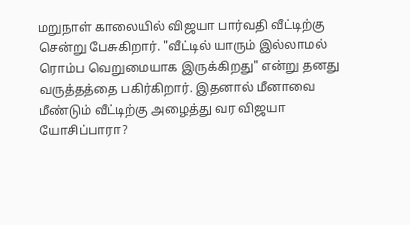மறுநாள் காலையில் விஜயா பார்வதி வீட்டிற்கு சென்று பேசுகிறார். "வீட்டில் யாரும் இல்லாமல் ரொம்ப வெறுமையாக இருக்கிறது" என்று தனது வருத்தத்தை பகிர்கிறார். இதனால் மீனாவை மீண்டும் வீட்டிற்கு அழைத்து வர விஜயா யோசிப்பாரா?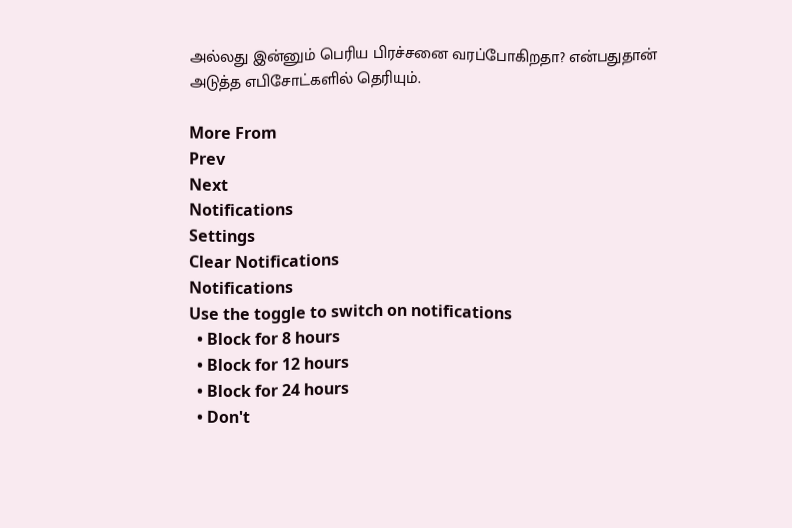அல்லது இன்னும் பெரிய பிரச்சனை வரப்போகிறதா? என்பதுதான் அடுத்த எபிசோட்களில் தெரியும்.

More From
Prev
Next
Notifications
Settings
Clear Notifications
Notifications
Use the toggle to switch on notifications
  • Block for 8 hours
  • Block for 12 hours
  • Block for 24 hours
  • Don't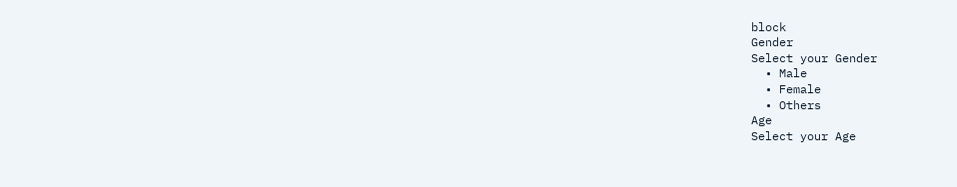block
Gender
Select your Gender
  • Male
  • Female
  • Others
Age
Select your Age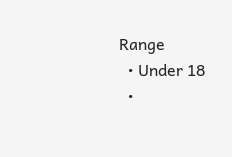Range
  • Under 18
  •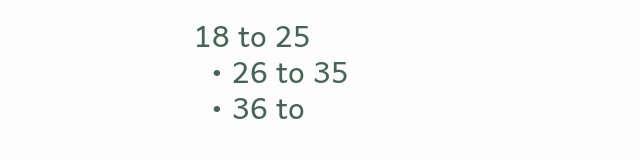18 to 25
  • 26 to 35
  • 36 to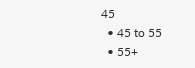45
  • 45 to 55
  • 55+